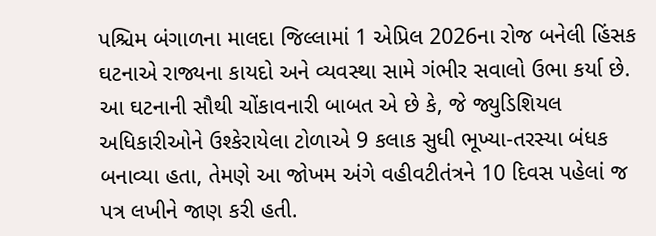પશ્ચિમ બંગાળના માલદા જિલ્લામાં 1 એપ્રિલ 2026ના રોજ બનેલી હિંસક ઘટનાએ રાજ્યના કાયદો અને વ્યવસ્થા સામે ગંભીર સવાલો ઉભા કર્યા છે. આ ઘટનાની સૌથી ચોંકાવનારી બાબત એ છે કે, જે જ્યુડિશિયલ અધિકારીઓને ઉશ્કેરાયેલા ટોળાએ 9 કલાક સુધી ભૂખ્યા-તરસ્યા બંધક બનાવ્યા હતા, તેમણે આ જોખમ અંગે વહીવટીતંત્રને 10 દિવસ પહેલાં જ પત્ર લખીને જાણ કરી હતી.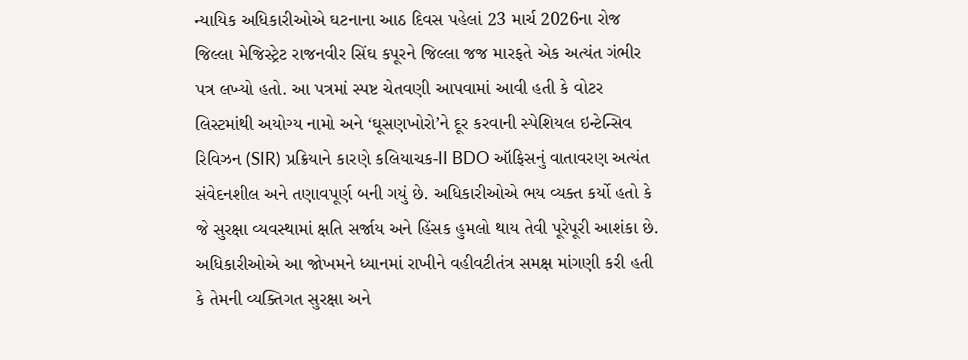ન્યાયિક અધિકારીઓએ ઘટનાના આઠ દિવસ પહેલાં 23 માર્ચ 2026ના રોજ જિલ્લા મેજિસ્ટ્રેટ રાજનવીર સિંઘ કપૂરને જિલ્લા જજ મારફતે એક અત્યંત ગંભીર પત્ર લખ્યો હતો. આ પત્રમાં સ્પષ્ટ ચેતવણી આપવામાં આવી હતી કે વોટર લિસ્ટમાંથી અયોગ્ય નામો અને ‘ઘૂસણખોરો’ને દૂર કરવાની સ્પેશિયલ ઇન્ટેન્સિવ રિવિઝન (SIR) પ્રક્રિયાને કારણે કલિયાચક-II BDO ઑફિસનું વાતાવરણ અત્યંત સંવેદનશીલ અને તણાવપૂર્ણ બની ગયું છે. અધિકારીઓએ ભય વ્યક્ત કર્યો હતો કે જે સુરક્ષા વ્યવસ્થામાં ક્ષતિ સર્જાય અને હિંસક હુમલો થાય તેવી પૂરેપૂરી આશંકા છે.
અધિકારીઓએ આ જોખમને ધ્યાનમાં રાખીને વહીવટીતંત્ર સમક્ષ માંગણી કરી હતી કે તેમની વ્યક્તિગત સુરક્ષા અને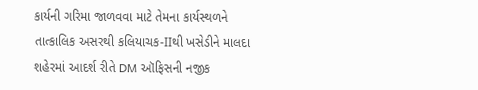કાર્યની ગરિમા જાળવવા માટે તેમના કાર્યસ્થળને તાત્કાલિક અસરથી કલિયાચક-IIથી ખસેડીને માલદા શહેરમાં આદર્શ રીતે DM ઑફિસની નજીક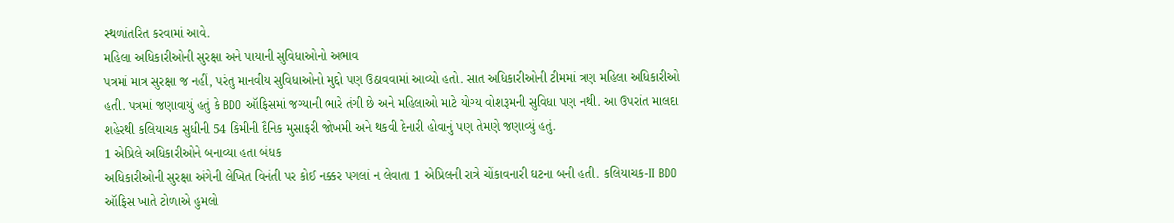સ્થળાંતરિત કરવામાં આવે.
મહિલા અધિકારીઓની સુરક્ષા અને પાયાની સુવિધાઓનો અભાવ
પત્રમાં માત્ર સુરક્ષા જ નહીં, પરંતુ માનવીય સુવિધાઓનો મુદ્દો પણ ઉઠાવવામાં આવ્યો હતો. સાત અધિકારીઓની ટીમમાં ત્રણ મહિલા અધિકારીઓ હતી. પત્રમાં જણાવાયું હતું કે BDO ઑફિસમાં જગ્યાની ભારે તંગી છે અને મહિલાઓ માટે યોગ્ય વોશરૂમની સુવિધા પણ નથી. આ ઉપરાંત માલદા શહેરથી કલિયાચક સુધીની 54 કિમીની દૈનિક મુસાફરી જોખમી અને થકવી દેનારી હોવાનું પણ તેમણે જણાવ્યું હતું.
1 એપ્રિલે અધિકારીઓને બનાવ્યા હતા બંધક
અધિકારીઓની સુરક્ષા અંગેની લેખિત વિનંતી પર કોઈ નક્કર પગલાં ન લેવાતા 1 એપ્રિલની રાત્રે ચોંકાવનારી ઘટના બની હતી. કલિયાચક-II BDO ઑફિસ ખાતે ટોળાએ હુમલો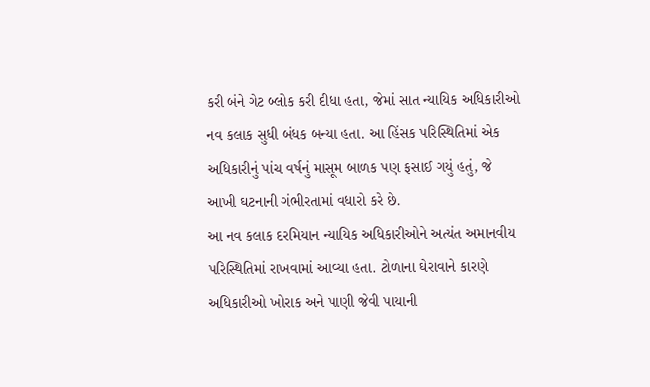કરી બંને ગેટ બ્લોક કરી દીધા હતા, જેમાં સાત ન્યાયિક અધિકારીઓ નવ કલાક સુધી બંધક બન્યા હતા. આ હિંસક પરિસ્થિતિમાં એક અધિકારીનું પાંચ વર્ષનું માસૂમ બાળક પણ ફસાઈ ગયું હતું, જે આખી ઘટનાની ગંભીરતામાં વધારો કરે છે.
આ નવ કલાક દરમિયાન ન્યાયિક અધિકારીઓને અત્યંત અમાનવીય પરિસ્થિતિમાં રાખવામાં આવ્યા હતા. ટોળાના ઘેરાવાને કારણે અધિકારીઓ ખોરાક અને પાણી જેવી પાયાની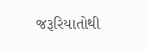જરૂરિયાતોથી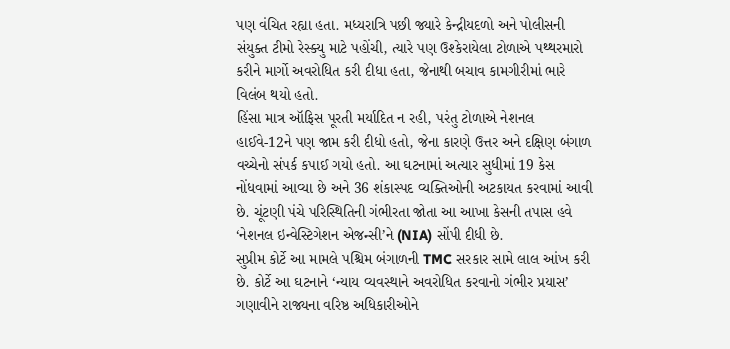પણ વંચિત રહ્યા હતા. મધ્યરાત્રિ પછી જ્યારે કેન્દ્રીયદળો અને પોલીસની સંયુક્ત ટીમો રેસ્ક્યુ માટે પહોંચી, ત્યારે પણ ઉશ્કેરાયેલા ટોળાએ પથ્થરમારો કરીને માર્ગો અવરોધિત કરી દીધા હતા, જેનાથી બચાવ કામગીરીમાં ભારે વિલંબ થયો હતો.
હિંસા માત્ર ઑફિસ પૂરતી મર્યાદિત ન રહી, પરંતુ ટોળાએ નેશનલ હાઈવે-12ને પણ જામ કરી દીધો હતો, જેના કારણે ઉત્તર અને દક્ષિણ બંગાળ વચ્ચેનો સંપર્ક કપાઈ ગયો હતો. આ ઘટનામાં અત્યાર સુધીમાં 19 કેસ નોંધવામાં આવ્યા છે અને 36 શંકાસ્પદ વ્યક્તિઓની અટકાયત કરવામાં આવી છે. ચૂંટણી પંચે પરિસ્થિતિની ગંભીરતા જોતા આ આખા કેસની તપાસ હવે ‘નેશનલ ઇન્વેસ્ટિગેશન એજન્સી’ને (NIA) સોંપી દીધી છે.
સુપ્રીમ કોર્ટે આ મામલે પશ્ચિમ બંગાળની TMC સરકાર સામે લાલ આંખ કરી છે. કોર્ટે આ ઘટનાને ‘ન્યાય વ્યવસ્થાને અવરોધિત કરવાનો ગંભીર પ્રયાસ’ ગણાવીને રાજ્યના વરિષ્ઠ અધિકારીઓને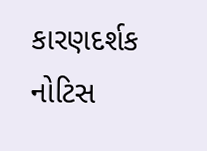કારણદર્શક નોટિસ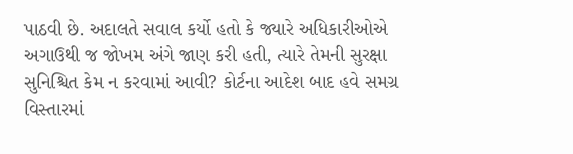પાઠવી છે. અદાલતે સવાલ કર્યો હતો કે જ્યારે અધિકારીઓએ અગાઉથી જ જોખમ અંગે જાણ કરી હતી, ત્યારે તેમની સુરક્ષા સુનિશ્ચિત કેમ ન કરવામાં આવી? કોર્ટના આદેશ બાદ હવે સમગ્ર વિસ્તારમાં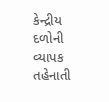કેન્દ્રીય દળોની વ્યાપક તહેનાતી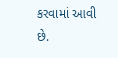કરવામાં આવી છે.